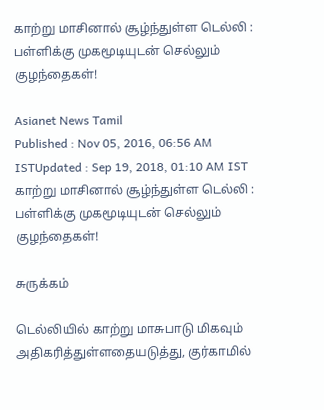காற்று மாசினால் சூழ்ந்துள்ள டெல்லி : பள்ளிக்கு முகமூடியுடன் செல்லும் குழந்தைகள்!

Asianet News Tamil
Published : Nov 05, 2016, 06:56 AM ISTUpdated : Sep 19, 2018, 01:10 AM IST
காற்று மாசினால் சூழ்ந்துள்ள டெல்லி : பள்ளிக்கு முகமூடியுடன் செல்லும் குழந்தைகள்!

சுருக்கம்

டெல்லியில் காற்று மாசுபாடு மிகவும் அதிகரித்துள்ளதையடுத்து, குர்காமில்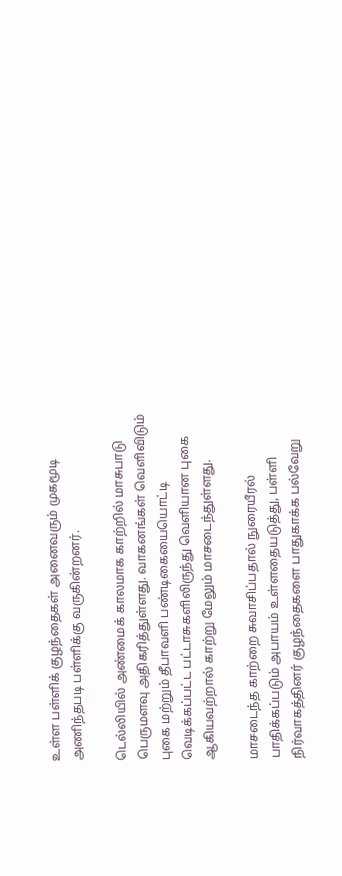உள்ள பள்ளிக் குழந்தைகள் அனைவரும் முகமூடி அணிந்தபடி பள்ளிக்கு வருகின்றனர்.

டெல்லியில் அண்மைக் காலமாக காற்றில் மாசுபாடு பெருமளவு அதிகரித்துள்ளது. வாகனங்கள் வெளிவிடும் புகை மற்றும் தீபாவளி பண்டிகையையொட்டி வெடிக்கப்பட்ட பட்டாசுகளிலிருந்து வெளியான புகை ஆகியவற்றால் காற்று மேலும் மாசடைந்துள்ளது.

மாசடைந்த காற்றை சுவாசிப்பதால் நுரையீரல் பாதிக்கப்படும் அபாயம் உள்ளதையடுத்து, பள்ளி நிர்வாகத்தினர் குழந்தைகளை பாதுகாக்க பல்வேறு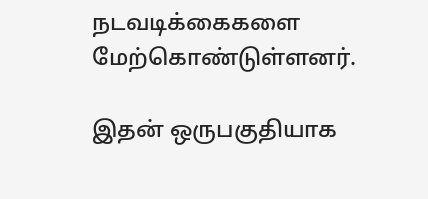நடவடிக்கைகளை மேற்கொண்டுள்ளனர்.

இதன் ஒருபகுதியாக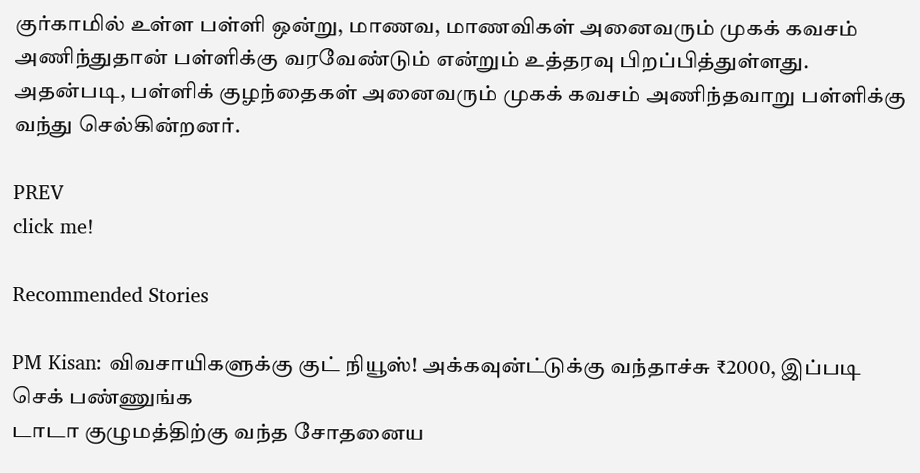குர்காமில் உள்ள பள்ளி ஒன்று, மாணவ, மாணவிகள் அனைவரும் முகக் கவசம் அணிந்துதான் பள்ளிக்கு வரவேண்டும் என்றும் உத்தரவு பிறப்பித்துள்ளது. அதன்படி, பள்ளிக் குழந்தைகள் அனைவரும் முகக் கவசம் அணிந்தவாறு பள்ளிக்கு வந்து செல்கின்றனர்.

PREV
click me!

Recommended Stories

PM Kisan: விவசாயிகளுக்கு குட் நியூஸ்! அக்கவுன்ட்டுக்கு வந்தாச்சு ₹2000, இப்படி செக் பண்ணுங்க
டாடா குழுமத்திற்கு வந்த சோதனைய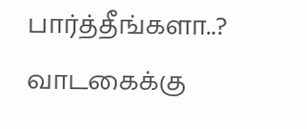பார்த்தீங்களா..? வாடகைக்கு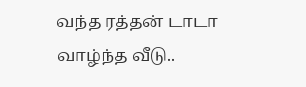வந்த ரத்தன் டாடா வாழ்ந்த வீடு..